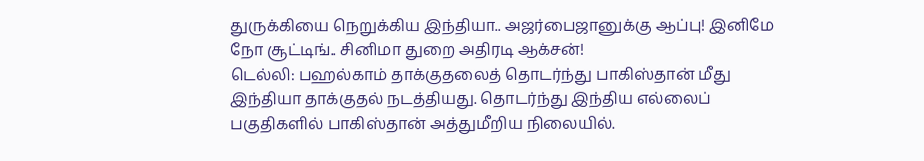துருக்கியை நெறுக்கிய இந்தியா.. அஜர்பைஜானுக்கு ஆப்பு! இனிமே நோ சூட்டிங்.. சினிமா துறை அதிரடி ஆக்சன்!
டெல்லி: பஹல்காம் தாக்குதலைத் தொடர்ந்து பாகிஸ்தான் மீது இந்தியா தாக்குதல் நடத்தியது. தொடர்ந்து இந்திய எல்லைப் பகுதிகளில் பாகிஸ்தான் அத்துமீறிய நிலையில்.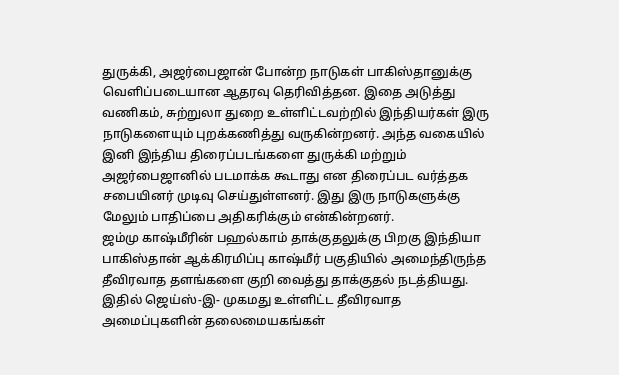துருக்கி, அஜர்பைஜான் போன்ற நாடுகள் பாகிஸ்தானுக்கு வெளிப்படையான ஆதரவு தெரிவித்தன. இதை அடுத்து வணிகம், சுற்றுலா துறை உள்ளிட்டவற்றில் இந்தியர்கள் இரு நாடுகளையும் புறக்கணித்து வருகின்றனர். அந்த வகையில் இனி இந்திய திரைப்படங்களை துருக்கி மற்றும் அஜர்பைஜானில் படமாக்க கூடாது என திரைப்பட வர்த்தக சபையினர் முடிவு செய்துள்ளனர். இது இரு நாடுகளுக்கு மேலும் பாதிப்பை அதிகரிக்கும் என்கின்றனர்.
ஜம்மு காஷ்மீரின் பஹல்காம் தாக்குதலுக்கு பிறகு இந்தியா பாகிஸ்தான் ஆக்கிரமிப்பு காஷ்மீர் பகுதியில் அமைந்திருந்த தீவிரவாத தளங்களை குறி வைத்து தாக்குதல் நடத்தியது. இதில் ஜெய்ஸ்-இ- முகமது உள்ளிட்ட தீவிரவாத அமைப்புகளின் தலைமையகங்கள்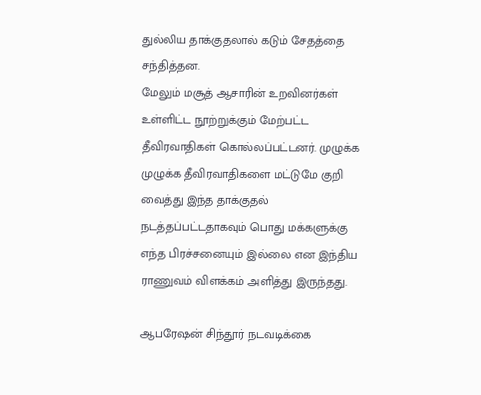துல்லிய தாக்குதலால் கடும் சேதத்தை சந்தித்தன.
மேலும் மசூத் ஆசாரின் உறவினர்கள் உள்ளிட்ட நூற்றுக்கும் மேற்பட்ட தீவிரவாதிகள் கொல்லப்பட்டனர். முழுக்க முழுக்க தீவிரவாதிகளை மட்டுமே குறி வைத்து இந்த தாக்குதல் நடத்தப்பட்டதாகவும் பொது மக்களுக்கு எந்த பிரச்சனையும் இல்லை என இந்திய ராணுவம் விளக்கம் அளித்து இருந்தது.

ஆபரேஷன் சிந்தூர் நடவடிக்கை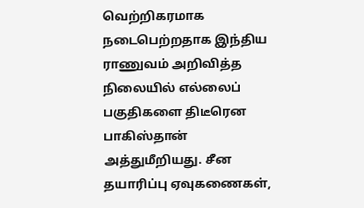வெற்றிகரமாக நடைபெற்றதாக இந்திய ராணுவம் அறிவித்த நிலையில் எல்லைப் பகுதிகளை திடீரென பாகிஸ்தான் அத்துமீறியது. சீன தயாரிப்பு ஏவுகணைகள்,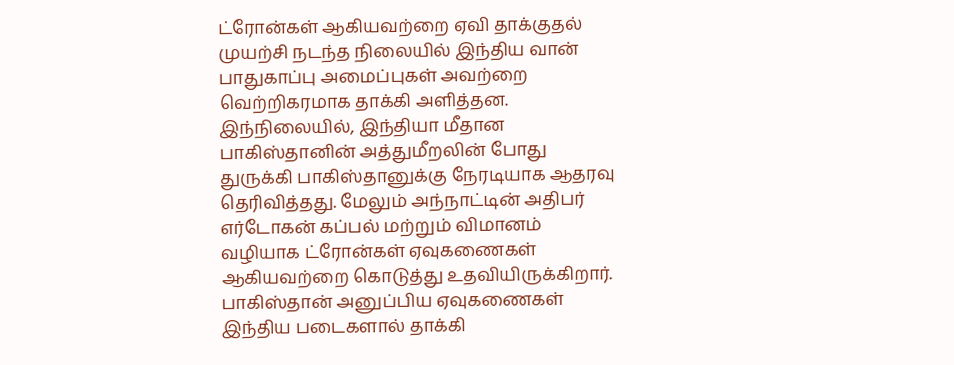ட்ரோன்கள் ஆகியவற்றை ஏவி தாக்குதல் முயற்சி நடந்த நிலையில் இந்திய வான் பாதுகாப்பு அமைப்புகள் அவற்றை வெற்றிகரமாக தாக்கி அளித்தன. இந்நிலையில், இந்தியா மீதான பாகிஸ்தானின் அத்துமீறலின் போது துருக்கி பாகிஸ்தானுக்கு நேரடியாக ஆதரவு தெரிவித்தது. மேலும் அந்நாட்டின் அதிபர் எர்டோகன் கப்பல் மற்றும் விமானம் வழியாக ட்ரோன்கள் ஏவுகணைகள் ஆகியவற்றை கொடுத்து உதவியிருக்கிறார்.
பாகிஸ்தான் அனுப்பிய ஏவுகணைகள் இந்திய படைகளால் தாக்கி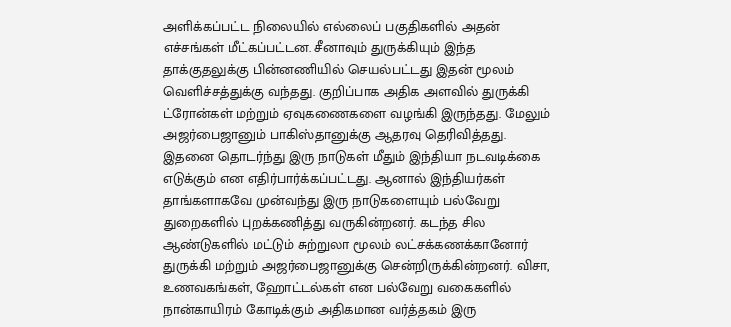அளிக்கப்பட்ட நிலையில் எல்லைப் பகுதிகளில் அதன் எச்சங்கள் மீட்கப்பட்டன. சீனாவும் துருக்கியும் இந்த தாக்குதலுக்கு பின்னணியில் செயல்பட்டது இதன் மூலம் வெளிச்சத்துக்கு வந்தது. குறிப்பாக அதிக அளவில் துருக்கி ட்ரோன்கள் மற்றும் ஏவுகணைகளை வழங்கி இருந்தது. மேலும் அஜர்பைஜானும் பாகிஸ்தானுக்கு ஆதரவு தெரிவித்தது.
இதனை தொடர்ந்து இரு நாடுகள் மீதும் இந்தியா நடவடிக்கை எடுக்கும் என எதிர்பார்க்கப்பட்டது. ஆனால் இந்தியர்கள் தாங்களாகவே முன்வந்து இரு நாடுகளையும் பல்வேறு துறைகளில் புறக்கணித்து வருகின்றனர். கடந்த சில ஆண்டுகளில் மட்டும் சுற்றுலா மூலம் லட்சக்கணக்கானோர் துருக்கி மற்றும் அஜர்பைஜானுக்கு சென்றிருக்கின்றனர். விசா, உணவகங்கள், ஹோட்டல்கள் என பல்வேறு வகைகளில் நான்காயிரம் கோடிக்கும் அதிகமான வர்த்தகம் இரு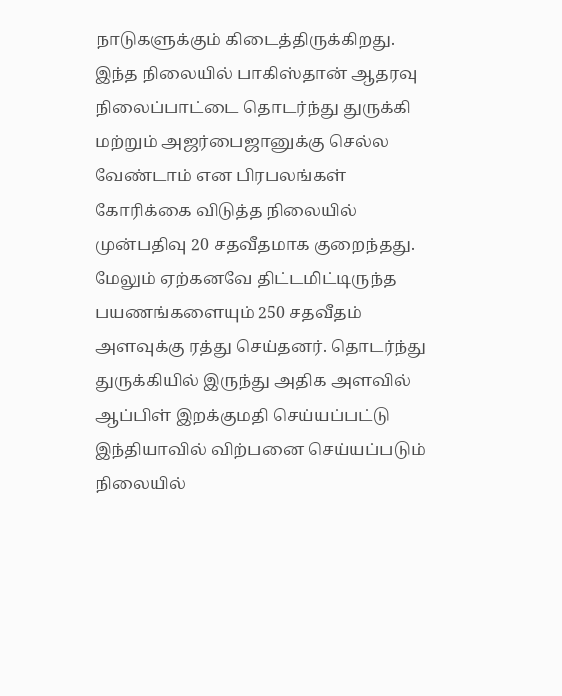நாடுகளுக்கும் கிடைத்திருக்கிறது.
இந்த நிலையில் பாகிஸ்தான் ஆதரவு நிலைப்பாட்டை தொடர்ந்து துருக்கி மற்றும் அஜர்பைஜானுக்கு செல்ல வேண்டாம் என பிரபலங்கள் கோரிக்கை விடுத்த நிலையில் முன்பதிவு 20 சதவீதமாக குறைந்தது. மேலும் ஏற்கனவே திட்டமிட்டிருந்த பயணங்களையும் 250 சதவீதம் அளவுக்கு ரத்து செய்தனர். தொடர்ந்து துருக்கியில் இருந்து அதிக அளவில் ஆப்பிள் இறக்குமதி செய்யப்பட்டு இந்தியாவில் விற்பனை செய்யப்படும் நிலையில்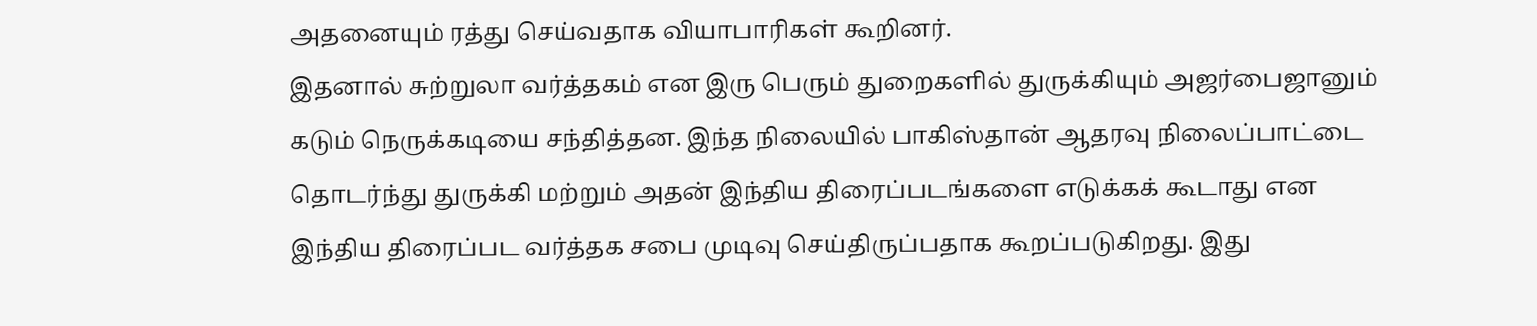அதனையும் ரத்து செய்வதாக வியாபாரிகள் கூறினர்.
இதனால் சுற்றுலா வர்த்தகம் என இரு பெரும் துறைகளில் துருக்கியும் அஜர்பைஜானும் கடும் நெருக்கடியை சந்தித்தன. இந்த நிலையில் பாகிஸ்தான் ஆதரவு நிலைப்பாட்டை தொடர்ந்து துருக்கி மற்றும் அதன் இந்திய திரைப்படங்களை எடுக்கக் கூடாது என இந்திய திரைப்பட வர்த்தக சபை முடிவு செய்திருப்பதாக கூறப்படுகிறது. இது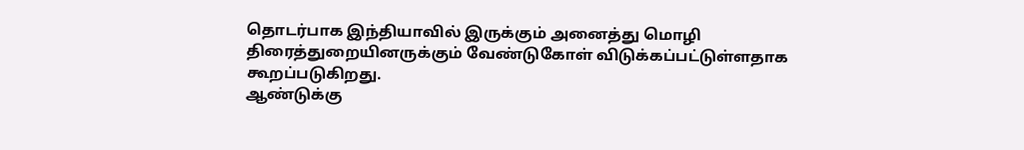தொடர்பாக இந்தியாவில் இருக்கும் அனைத்து மொழி திரைத்துறையினருக்கும் வேண்டுகோள் விடுக்கப்பட்டுள்ளதாக கூறப்படுகிறது.
ஆண்டுக்கு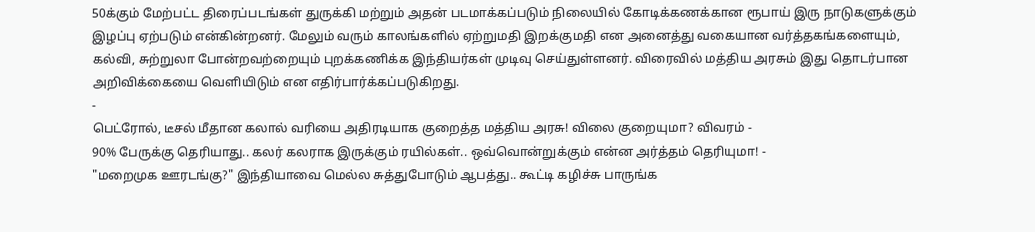50க்கும் மேற்பட்ட திரைப்படங்கள் துருக்கி மற்றும் அதன் படமாக்கப்படும் நிலையில் கோடிக்கணக்கான ரூபாய் இரு நாடுகளுக்கும் இழப்பு ஏற்படும் என்கின்றனர். மேலும் வரும் காலங்களில் ஏற்றுமதி இறக்குமதி என அனைத்து வகையான வர்த்தகங்களையும், கல்வி, சுற்றுலா போன்றவற்றையும் புறக்கணிக்க இந்தியர்கள் முடிவு செய்துள்ளனர். விரைவில் மத்திய அரசும் இது தொடர்பான அறிவிக்கையை வெளியிடும் என எதிர்பார்க்கப்படுகிறது.
-
பெட்ரோல், டீசல் மீதான கலால் வரியை அதிரடியாக குறைத்த மத்திய அரசு! விலை குறையுமா? விவரம் -
90% பேருக்கு தெரியாது.. கலர் கலராக இருக்கும் ரயில்கள்.. ஒவ்வொன்றுக்கும் என்ன அர்த்தம் தெரியுமா! -
"மறைமுக ஊரடங்கு?" இந்தியாவை மெல்ல சுத்துபோடும் ஆபத்து.. கூட்டி கழிச்சு பாருங்க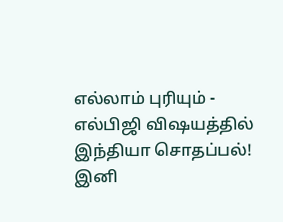எல்லாம் புரியும் -
எல்பிஜி விஷயத்தில் இந்தியா சொதப்பல்! இனி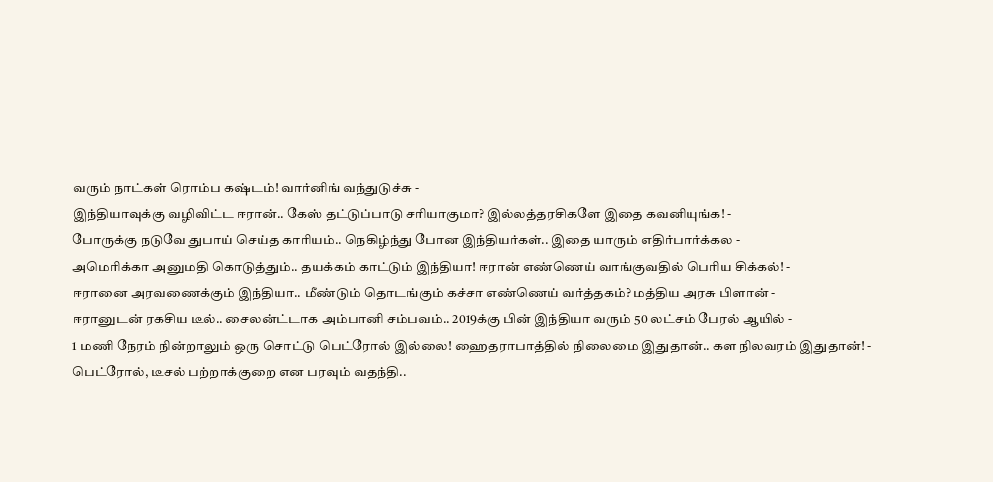வரும் நாட்கள் ரொம்ப கஷ்டம்! வார்னிங் வந்துடுச்சு -
இந்தியாவுக்கு வழிவிட்ட ஈரான்.. கேஸ் தட்டுப்பாடு சரியாகுமா? இல்லத்தரசிகளே இதை கவனியுங்க! -
போருக்கு நடுவே துபாய் செய்த காரியம்.. நெகிழ்ந்து போன இந்தியர்கள்.. இதை யாரும் எதிர்பார்க்கல -
அமெரிக்கா அனுமதி கொடுத்தும்.. தயக்கம் காட்டும் இந்தியா! ஈரான் எண்ணெய் வாங்குவதில் பெரிய சிக்கல்! -
ஈரானை அரவணைக்கும் இந்தியா.. மீண்டும் தொடங்கும் கச்சா எண்ணெய் வர்த்தகம்? மத்திய அரசு பிளான் -
ஈரானுடன் ரகசிய டீல்.. சைலன்ட்டாக அம்பானி சம்பவம்.. 2019க்கு பின் இந்தியா வரும் 50 லட்சம் பேரல் ஆயில் -
1 மணி நேரம் நின்றாலும் ஒரு சொட்டு பெட்ரோல் இல்லை! ஹைதராபாத்தில் நிலைமை இதுதான்.. கள நிலவரம் இதுதான்! -
பெட்ரோல், டீசல் பற்றாக்குறை என பரவும் வதந்தி..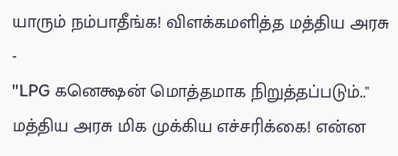யாரும் நம்பாதீங்க! விளக்கமளித்த மத்திய அரசு -
"LPG கனெக்ஷன் மொத்தமாக நிறுத்தப்படும்.." மத்திய அரசு மிக முக்கிய எச்சரிக்கை! என்ன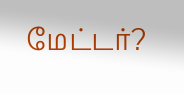மேட்டர்?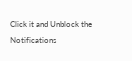Click it and Unblock the Notifications